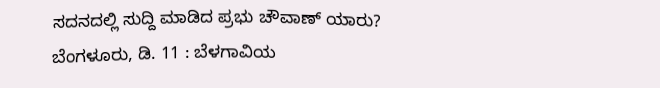ಸದನದಲ್ಲಿ ಸುದ್ದಿ ಮಾಡಿದ ಪ್ರಭು ಚೌವಾಣ್ ಯಾರು?
ಬೆಂಗಳೂರು, ಡಿ. 11 : ಬೆಳಗಾವಿಯ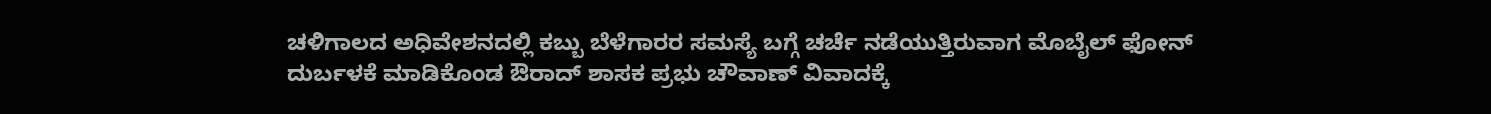ಚಳಿಗಾಲದ ಅಧಿವೇಶನದಲ್ಲಿ ಕಬ್ಬು ಬೆಳೆಗಾರರ ಸಮಸ್ಯೆ ಬಗ್ಗೆ ಚರ್ಚೆ ನಡೆಯುತ್ತಿರುವಾಗ ಮೊಬೈಲ್ ಫೋನ್ ದುರ್ಬಳಕೆ ಮಾಡಿಕೊಂಡ ಔರಾದ್ ಶಾಸಕ ಪ್ರಭು ಚೌವಾಣ್ ವಿವಾದಕ್ಕೆ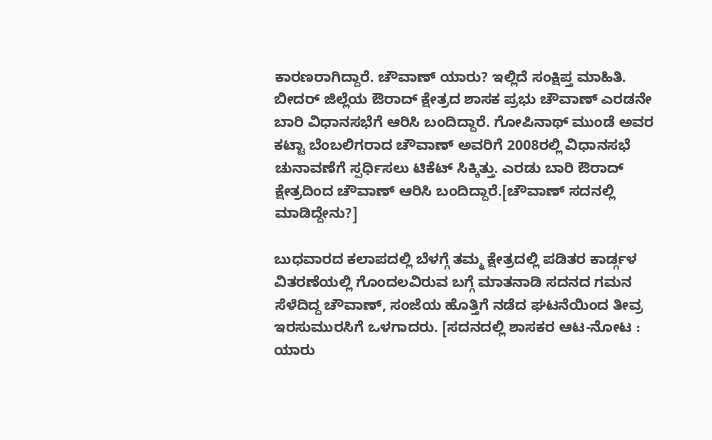ಕಾರಣರಾಗಿದ್ದಾರೆ. ಚೌವಾಣ್ ಯಾರು? ಇಲ್ಲಿದೆ ಸಂಕ್ಷಿಪ್ತ ಮಾಹಿತಿ.
ಬೀದರ್ ಜಿಲ್ಲೆಯ ಔರಾದ್ ಕ್ಷೇತ್ರದ ಶಾಸಕ ಪ್ರಭು ಚೌವಾಣ್ ಎರಡನೇ ಬಾರಿ ವಿಧಾನಸಭೆಗೆ ಆರಿಸಿ ಬಂದಿದ್ದಾರೆ. ಗೋಪಿನಾಥ್ ಮುಂಡೆ ಅವರ ಕಟ್ಟಾ ಬೆಂಬಲಿಗರಾದ ಚೌವಾಣ್ ಅವರಿಗೆ 2008ರಲ್ಲಿ ವಿಧಾನಸಭೆ ಚುನಾವಣೆಗೆ ಸ್ಪರ್ಧಿಸಲು ಟಿಕೆಟ್ ಸಿಕ್ಕಿತ್ತು. ಎರಡು ಬಾರಿ ಔರಾದ್ ಕ್ಷೇತ್ರದಿಂದ ಚೌವಾಣ್ ಆರಿಸಿ ಬಂದಿದ್ದಾರೆ.[ಚೌವಾಣ್ ಸದನಲ್ಲಿ ಮಾಡಿದ್ದೇನು?]

ಬುಧವಾರದ ಕಲಾಪದಲ್ಲಿ ಬೆಳಗ್ಗೆ ತಮ್ಮ ಕ್ಷೇತ್ರದಲ್ಲಿ ಪಡಿತರ ಕಾರ್ಡ್ಗಳ ವಿತರಣೆಯಲ್ಲಿ ಗೊಂದಲವಿರುವ ಬಗ್ಗೆ ಮಾತನಾಡಿ ಸದನದ ಗಮನ ಸೆಳೆದಿದ್ದ ಚೌವಾಣ್, ಸಂಜೆಯ ಹೊತ್ತಿಗೆ ನಡೆದ ಘಟನೆಯಿಂದ ತೀವ್ರ ಇರಸುಮುರಸಿಗೆ ಒಳಗಾದರು. [ಸದನದಲ್ಲಿ ಶಾಸಕರ ಆಟ-ನೋಟ : ಯಾರು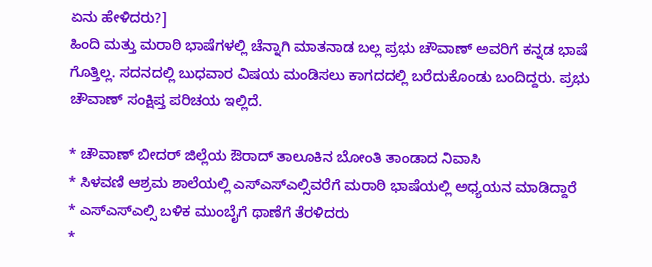ಏನು ಹೇಳಿದರು?]
ಹಿಂದಿ ಮತ್ತು ಮರಾಠಿ ಭಾಷೆಗಳಲ್ಲಿ ಚೆನ್ನಾಗಿ ಮಾತನಾಡ ಬಲ್ಲ ಪ್ರಭು ಚೌವಾಣ್ ಅವರಿಗೆ ಕನ್ನಡ ಭಾಷೆ ಗೊತ್ತಿಲ್ಲ. ಸದನದಲ್ಲಿ ಬುಧವಾರ ವಿಷಯ ಮಂಡಿಸಲು ಕಾಗದದಲ್ಲಿ ಬರೆದುಕೊಂಡು ಬಂದಿದ್ದರು. ಪ್ರಭು ಚೌವಾಣ್ ಸಂಕ್ಷಿಪ್ತ ಪರಿಚಯ ಇಲ್ಲಿದೆ.

* ಚೌವಾಣ್ ಬೀದರ್ ಜಿಲ್ಲೆಯ ಔರಾದ್ ತಾಲೂಕಿನ ಬೋಂತಿ ತಾಂಡಾದ ನಿವಾಸಿ
* ಸಿಳವಣಿ ಆಶ್ರಮ ಶಾಲೆಯಲ್ಲಿ ಎಸ್ಎಸ್ಎಲ್ಸಿವರೆಗೆ ಮರಾಠಿ ಭಾಷೆಯಲ್ಲಿ ಅಧ್ಯಯನ ಮಾಡಿದ್ದಾರೆ
* ಎಸ್ಎಸ್ಎಲ್ಸಿ ಬಳಿಕ ಮುಂಬೈಗೆ ಥಾಣೆಗೆ ತೆರಳಿದರು
*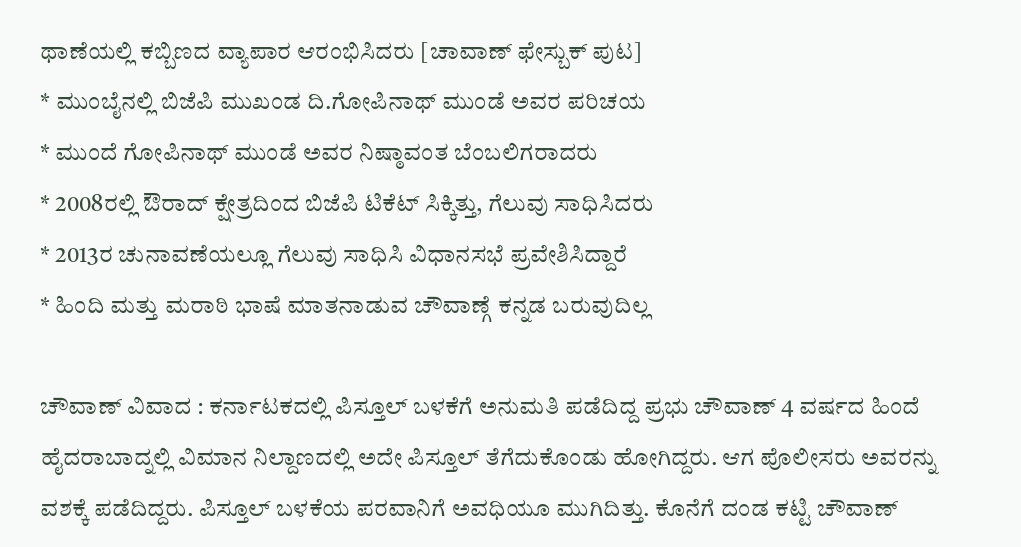ಥಾಣೆಯಲ್ಲಿ ಕಬ್ಬಿಣದ ವ್ಯಾಪಾರ ಆರಂಭಿಸಿದರು [ಚಾವಾಣ್ ಫೇಸ್ಬುಕ್ ಪುಟ]
* ಮುಂಬೈನಲ್ಲಿ ಬಿಜೆಪಿ ಮುಖಂಡ ದಿ.ಗೋಪಿನಾಥ್ ಮುಂಡೆ ಅವರ ಪರಿಚಯ
* ಮುಂದೆ ಗೋಪಿನಾಥ್ ಮುಂಡೆ ಅವರ ನಿಷ್ಠಾವಂತ ಬೆಂಬಲಿಗರಾದರು
* 2008ರಲ್ಲಿ ಔರಾದ್ ಕ್ಷೇತ್ರದಿಂದ ಬಿಜೆಪಿ ಟಿಕೆಟ್ ಸಿಕ್ಕಿತ್ತು, ಗೆಲುವು ಸಾಧಿಸಿದರು
* 2013ರ ಚುನಾವಣೆಯಲ್ಲೂ ಗೆಲುವು ಸಾಧಿಸಿ ವಿಧಾನಸಭೆ ಪ್ರವೇಶಿಸಿದ್ದಾರೆ
* ಹಿಂದಿ ಮತ್ತು ಮರಾಠಿ ಭಾಷೆ ಮಾತನಾಡುವ ಚೌವಾಣ್ಗೆ ಕನ್ನಡ ಬರುವುದಿಲ್ಲ

ಚೌವಾಣ್ ವಿವಾದ : ಕರ್ನಾಟಕದಲ್ಲಿ ಪಿಸ್ತೂಲ್ ಬಳಕೆಗೆ ಅನುಮತಿ ಪಡೆದಿದ್ದ ಪ್ರಭು ಚೌವಾಣ್ 4 ವರ್ಷದ ಹಿಂದೆ ಹೈದರಾಬಾದ್ನಲ್ಲಿ ವಿಮಾನ ನಿಲ್ದಾಣದಲ್ಲಿ ಅದೇ ಪಿಸ್ತೂಲ್ ತೆಗೆದುಕೊಂಡು ಹೋಗಿದ್ದರು. ಆಗ ಪೊಲೀಸರು ಅವರನ್ನು ವಶಕ್ಕೆ ಪಡೆದಿದ್ದರು. ಪಿಸ್ತೂಲ್ ಬಳಕೆಯ ಪರವಾನಿಗೆ ಅವಧಿಯೂ ಮುಗಿದಿತ್ತು. ಕೊನೆಗೆ ದಂಡ ಕಟ್ಟಿ ಚೌವಾಣ್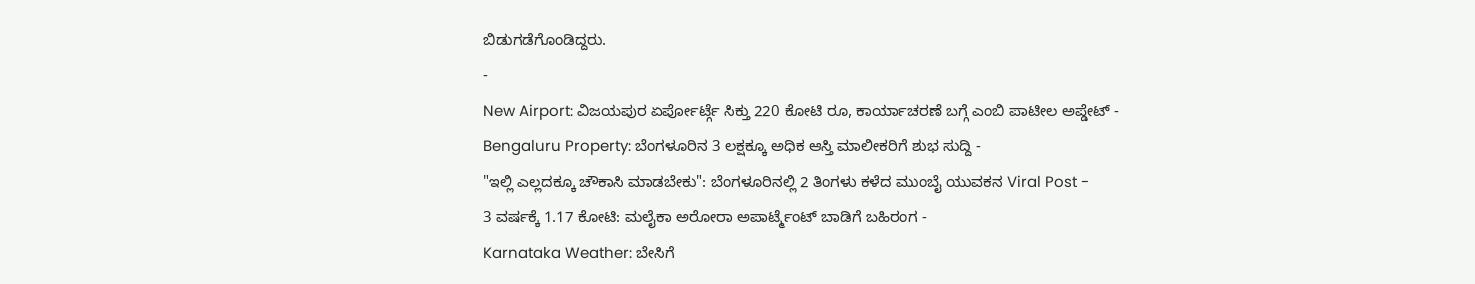ಬಿಡುಗಡೆಗೊಂಡಿದ್ದರು.
-
New Airport: ವಿಜಯಪುರ ಏರ್ಪೋರ್ಟ್ಗೆ ಸಿಕ್ತು 220 ಕೋಟಿ ರೂ, ಕಾರ್ಯಾಚರಣೆ ಬಗ್ಗೆ ಎಂಬಿ ಪಾಟೀಲ ಅಪ್ಡೇಟ್ -
Bengaluru Property: ಬೆಂಗಳೂರಿನ 3 ಲಕ್ಷಕ್ಕೂ ಅಧಿಕ ಆಸ್ತಿ ಮಾಲೀಕರಿಗೆ ಶುಭ ಸುದ್ದಿ -
"ಇಲ್ಲಿ ಎಲ್ಲದಕ್ಕೂ ಚೌಕಾಸಿ ಮಾಡಬೇಕು": ಬೆಂಗಳೂರಿನಲ್ಲಿ 2 ತಿಂಗಳು ಕಳೆದ ಮುಂಬೈ ಯುವಕನ Viral Post -
3 ವರ್ಷಕ್ಕೆ 1.17 ಕೋಟಿ: ಮಲೈಕಾ ಅರೋರಾ ಅಪಾರ್ಟ್ಮೆಂಟ್ ಬಾಡಿಗೆ ಬಹಿರಂಗ -
Karnataka Weather: ಬೇಸಿಗೆ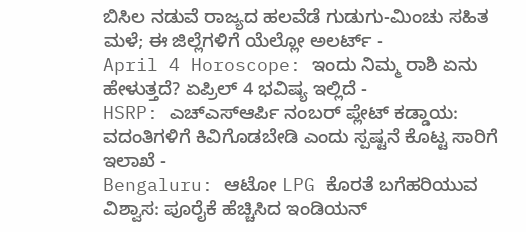ಬಿಸಿಲ ನಡುವೆ ರಾಜ್ಯದ ಹಲವೆಡೆ ಗುಡುಗು-ಮಿಂಚು ಸಹಿತ ಮಳೆ; ಈ ಜಿಲ್ಲೆಗಳಿಗೆ ಯೆಲ್ಲೋ ಅಲರ್ಟ್ -
April 4 Horoscope: ಇಂದು ನಿಮ್ಮ ರಾಶಿ ಏನು ಹೇಳುತ್ತದೆ? ಏಪ್ರಿಲ್ 4 ಭವಿಷ್ಯ ಇಲ್ಲಿದೆ -
HSRP: ಎಚ್ಎಸ್ಆರ್ಪಿ ನಂಬರ್ ಪ್ಲೇಟ್ ಕಡ್ಡಾಯ: ವದಂತಿಗಳಿಗೆ ಕಿವಿಗೊಡಬೇಡಿ ಎಂದು ಸ್ಪಷ್ಟನೆ ಕೊಟ್ಟ ಸಾರಿಗೆ ಇಲಾಖೆ -
Bengaluru: ಆಟೋ LPG ಕೊರತೆ ಬಗೆಹರಿಯುವ ವಿಶ್ವಾಸ: ಪೂರೈಕೆ ಹೆಚ್ಚಿಸಿದ ಇಂಡಿಯನ್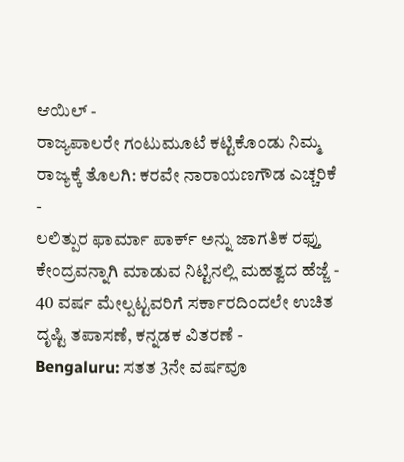ಆಯಿಲ್ -
ರಾಜ್ಯಪಾಲರೇ ಗಂಟುಮೂಟೆ ಕಟ್ಟಿಕೊಂಡು ನಿಮ್ಮ ರಾಜ್ಯಕ್ಕೆ ತೊಲಗಿ: ಕರವೇ ನಾರಾಯಣಗೌಡ ಎಚ್ಚರಿಕೆ -
ಲಲಿತ್ಪುರ ಫಾರ್ಮಾ ಪಾರ್ಕ್ ಅನ್ನು ಜಾಗತಿಕ ರಫ್ತು ಕೇಂದ್ರವನ್ನಾಗಿ ಮಾಡುವ ನಿಟ್ಟಿನಲ್ಲಿ ಮಹತ್ವದ ಹೆಜ್ಜೆ -
40 ವರ್ಷ ಮೇಲ್ಪಟ್ಟವರಿಗೆ ಸರ್ಕಾರದಿಂದಲೇ ಉಚಿತ ದೃಷ್ಟಿ ತಪಾಸಣೆ, ಕನ್ನಡಕ ವಿತರಣೆ -
Bengaluru: ಸತತ 3ನೇ ವರ್ಷವೂ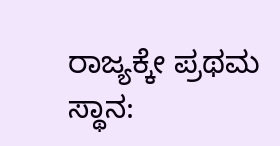ರಾಜ್ಯಕ್ಕೇ ಪ್ರಥಮ ಸ್ಥಾನ: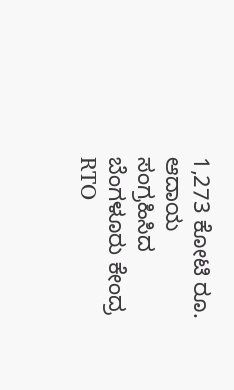1,273 ಕೋಟಿ ರೂ. ಆದಾಯ ಸಂಗ್ರಹಿಸಿದ ಬೆಂಗಳೂರು ಕೇಂದ್ರ RTO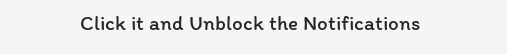Click it and Unblock the Notifications